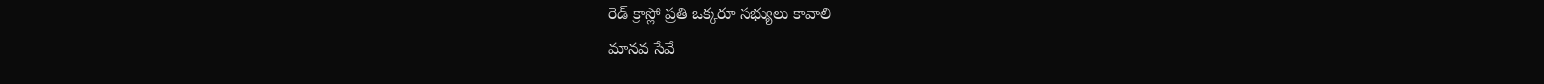రెడ్ క్రాస్లో ప్రతి ఒక్కరూ సభ్యులు కావాలి
మానవ సేవే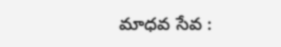మాధవ సేవ :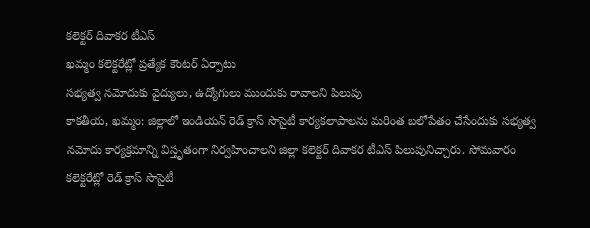కలెక్టర్ దివాకర టీఎస్
ఖమ్మం కలెక్టరేట్లో ప్రత్యేక కౌంటర్ ఏర్పాటు
సభ్యత్వ నమోదుకు వైద్యులు, ఉద్యోగులు ముందుకు రావాలని పిలుపు
కాకతీయ, ఖమ్మం: జిల్లాలో ఇండియన్ రెడ్ క్రాస్ సొసైటీ కార్యకలాపాలను మరింత బలోపేతం చేసేందుకు సభ్యత్వ నమోదు కార్యక్రమాన్ని విస్తృతంగా నిర్వహించాలని జిల్లా కలెక్టర్ దివాకర టీఎస్ పిలుపునిచ్చారు. సోమవారం కలెక్టరేట్లో రెడ్ క్రాస్ సొసైటీ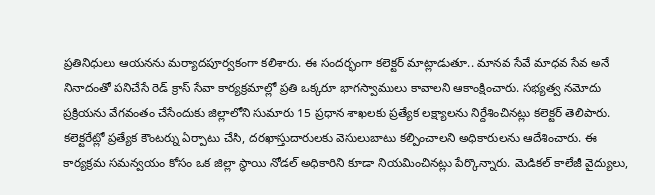ప్రతినిధులు ఆయనను మర్యాదపూర్వకంగా కలిశారు. ఈ సందర్భంగా కలెక్టర్ మాట్లాడుతూ.. మానవ సేవే మాధవ సేవ అనే నినాదంతో పనిచేసే రెడ్ క్రాస్ సేవా కార్యక్రమాల్లో ప్రతి ఒక్కరూ భాగస్వాములు కావాలని ఆకాంక్షించారు. సభ్యత్వ నమోదు ప్రక్రియను వేగవంతం చేసేందుకు జిల్లాలోని సుమారు 15 ప్రధాన శాఖలకు ప్రత్యేక లక్ష్యాలను నిర్దేశించినట్లు కలెక్టర్ తెలిపారు. కలెక్టరేట్లో ప్రత్యేక కౌంటర్ను ఏర్పాటు చేసి, దరఖాస్తుదారులకు వెసులుబాటు కల్పించాలని అధికారులను ఆదేశించారు. ఈ కార్యక్రమ సమన్వయం కోసం ఒక జిల్లా స్థాయి నోడల్ అధికారిని కూడా నియమించినట్లు పేర్కొన్నారు. మెడికల్ కాలేజీ వైద్యులు,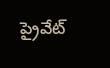ప్రైవేట్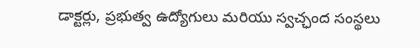డాక్టర్లు, ప్రభుత్వ ఉద్యోగులు మరియు స్వచ్ఛంద సంస్థలు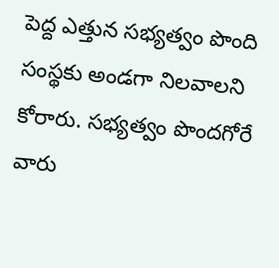పెద్ద ఎత్తున సభ్యత్వం పొంది సంస్థకు అండగా నిలవాలని కోరారు. సభ్యత్వం పొందగోరే వారు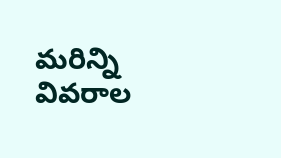మరిన్ని వివరాల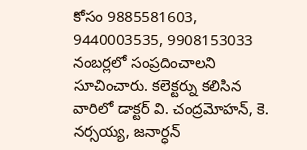కోసం 9885581603, 9440003535, 9908153033 నంబర్లలో సంప్రదించాలని సూచించారు. కలెక్టర్ను కలిసిన వారిలో డాక్టర్ వి. చంద్రమోహన్, కె. నర్సయ్య, జనార్ధన్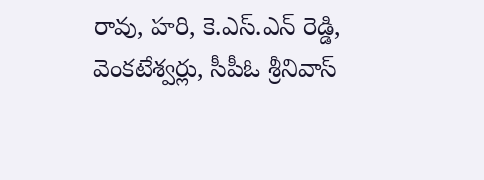రావు, హరి, కె.ఎస్.ఎన్ రెడ్డి, వెంకటేశ్వర్లు, సీపీఓ శ్రీనివాస్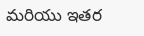మరియు ఇతర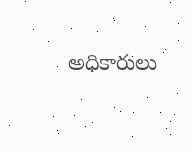అధికారులు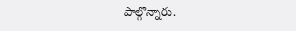పాల్గొన్నారు.